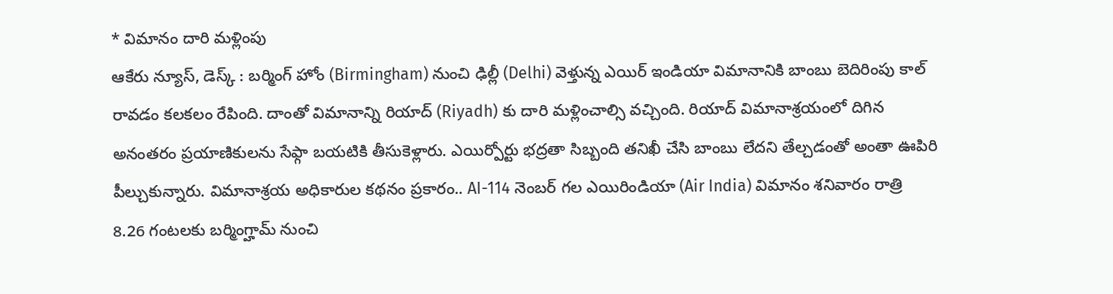* విమానం దారి మళ్లింపు
ఆకేరు న్యూస్, డెస్క్ : బర్మింగ్ హోం (Birmingham) నుంచి ఢిల్లీ (Delhi) వెళ్తున్న ఎయిర్ ఇండియా విమానానికి బాంబు బెదిరింపు కాల్ రావడం కలకలం రేపింది. దాంతో విమానాన్ని రియాద్ (Riyadh) కు దారి మళ్లించాల్సి వచ్చింది. రియాద్ విమానాశ్రయంలో దిగిన అనంతరం ప్రయాణికులను సేఫ్గా బయటికి తీసుకెళ్లారు. ఎయిర్పోర్టు భద్రతా సిబ్బంది తనిఖీ చేసి బాంబు లేదని తేల్చడంతో అంతా ఊపిరి పీల్చుకున్నారు. విమానాశ్రయ అధికారుల కథనం ప్రకారం.. AI-114 నెంబర్ గల ఎయిరిండియా (Air India) విమానం శనివారం రాత్రి 8.26 గంటలకు బర్మింగ్హామ్ నుంచి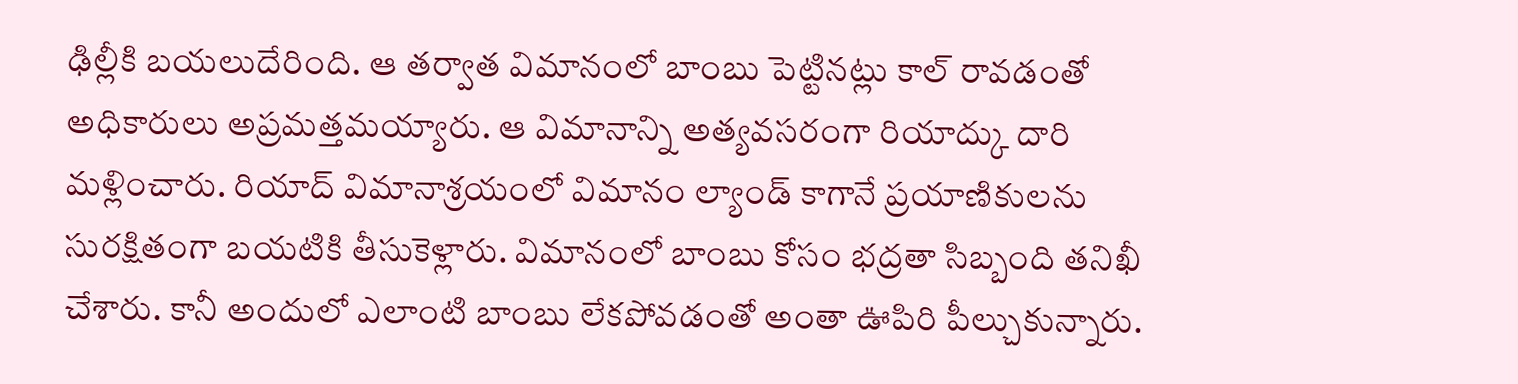ఢిల్లీకి బయలుదేరింది. ఆ తర్వాత విమానంలో బాంబు పెట్టినట్లు కాల్ రావడంతో అధికారులు అప్రమత్తమయ్యారు. ఆ విమానాన్ని అత్యవసరంగా రియాద్కు దారి మళ్లించారు. రియాద్ విమానాశ్రయంలో విమానం ల్యాండ్ కాగానే ప్రయాణికులను సురక్షితంగా బయటికి తీసుకెళ్లారు. విమానంలో బాంబు కోసం భద్రతా సిబ్బంది తనిఖీ చేశారు. కానీ అందులో ఎలాంటి బాంబు లేకపోవడంతో అంతా ఊపిరి పీల్చుకున్నారు.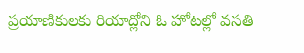ప్రయాణికులకు రియాద్లోని ఓ హోటల్లో వసతి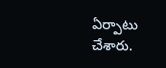ఏర్పాటు చేశారు.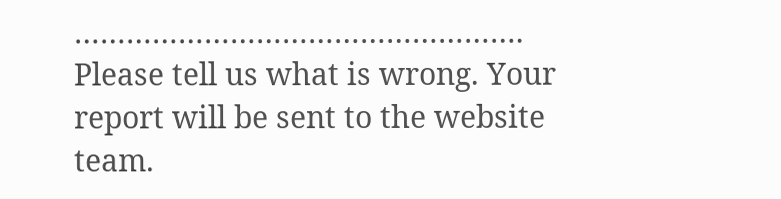…………………………………………….
Please tell us what is wrong. Your report will be sent to the website team.